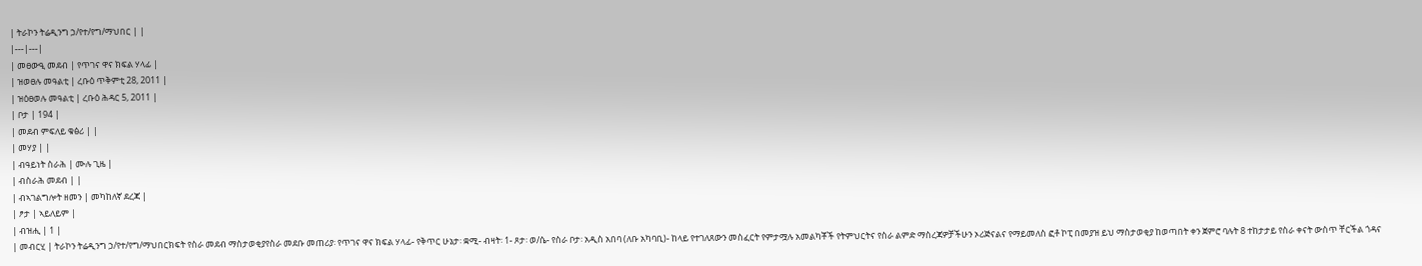| ትራኮን ትሬዲንግ ኃ/የተ/የግ/ማህበር | |
|---|---|
| መፀውዒ መደብ | የጥገና ዋና ክፍል ሃላፊ |
| ዝወፀሉ መዓልቲ | ረቡዕ ጥቅምቲ 28, 2011 |
| ዝዕፀወሉ መዓልቲ | ረቡዕ ሕዳር 5, 2011 |
| ቦታ | 194 |
| መደብ ምፍለይ ቁፅሪ | |
| መሃያ | |
| ብዓይነት ስራሕ | ሙሉ ጊዜ |
| ብስራሕ መደብ | |
| ብኣገልግሎት ዘመን | መካከለኛ ደረጃ |
| ፆታ | ኣይለይም |
| ብዝሒ | 1 |
| መብርሂ | ትራኮን ትሬዲንግ ኃ/የተ/የግ/ማህበርክፍት የስራ መደብ ማስታወቂያየስራ መደቡ መጠሪያ፡ የጥገና ዋና ክፍል ሃላፊ- የቅጥር ሁኔታ፡ ቋሚ- ብዛት፡ 1- ጾታ፡ ወ/ሴ- የስራ ቦታ፡ አዲስ አበባ (ለቡ አካባቢ)- ከላይ የተገለጸውን መስፈርት የምታሟሉ አመልካቾች የትምህርትና የስራ ልምድ ማስረጃዎቻችሁን ኦሪጅናልና የማይመለስ ፎቶ ኮፒ በመያዝ ይህ ማስታወቂያ ከወጣበት ቀን ጀምሮ ባሉት 8 ተከታታይ የስራ ቀናት ውስጥ ቸርችል ጎዳና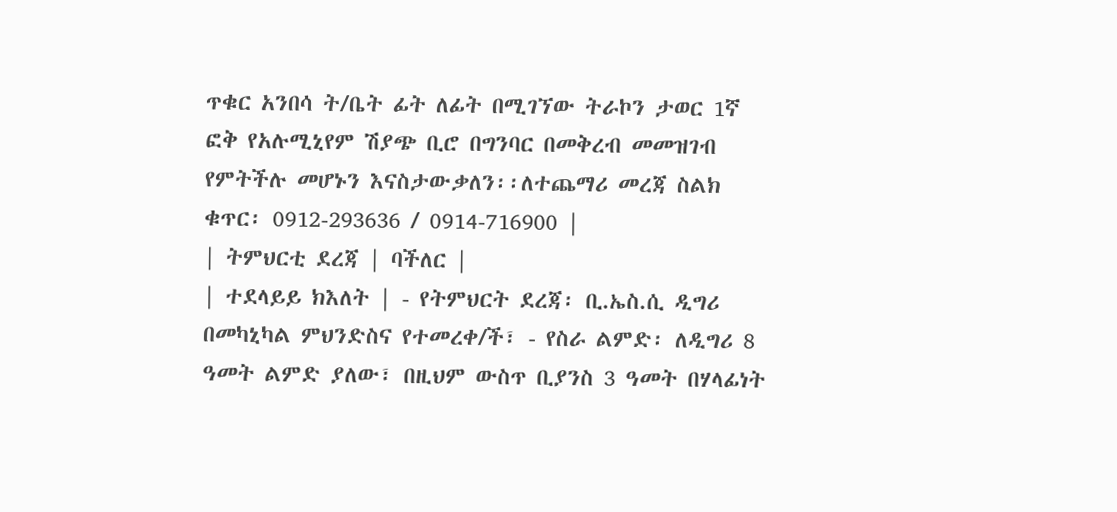ጥቁር አንበሳ ት/ቤት ፊት ለፊት በሚገኘው ትራኮን ታወር 1ኛ ፎቅ የአሉሚኒየም ሽያጭ ቢሮ በግንባር በመቅረብ መመዝገብ የምትችሉ መሆኑን እናስታውቃለን፡፡ለተጨማሪ መረጃ ስልክ ቁጥር፡ 0912-293636 / 0914-716900 |
| ትምህርቲ ደረጃ | ባችለር |
| ተደላይይ ክእለት | - የትምህርት ደረጃ፡ ቢ.ኤስ.ሲ ዲግሪ በመካኒካል ምህንድስና የተመረቀ/ች፣ - የስራ ልምድ፡ ለዲግሪ 8 ዓመት ልምድ ያለው፣ በዚህም ውስጥ ቢያንስ 3 ዓመት በሃላፊነት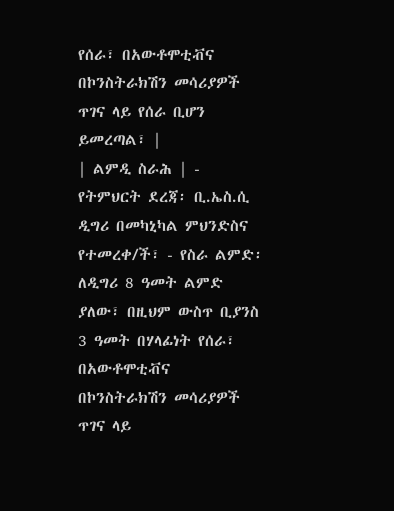የሰራ፣ በአውቶሞቲቭና በኮንስትራክሽን መሳሪያዎች ጥገና ላይ የሰራ ቢሆን ይመረጣል፣ |
| ልምዲ ስራሕ | - የትምህርት ደረጃ፡ ቢ.ኤስ.ሲ ዲግሪ በመካኒካል ምህንድስና የተመረቀ/ች፣ - የስራ ልምድ፡ ለዲግሪ 8 ዓመት ልምድ ያለው፣ በዚህም ውስጥ ቢያንስ 3 ዓመት በሃላፊነት የሰራ፣ በአውቶሞቲቭና በኮንስትራክሽን መሳሪያዎች ጥገና ላይ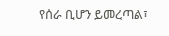የሰራ ቢሆን ይመረጣል፣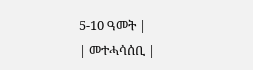5-10 ዓመት |
| መተሓሳሰቢ |